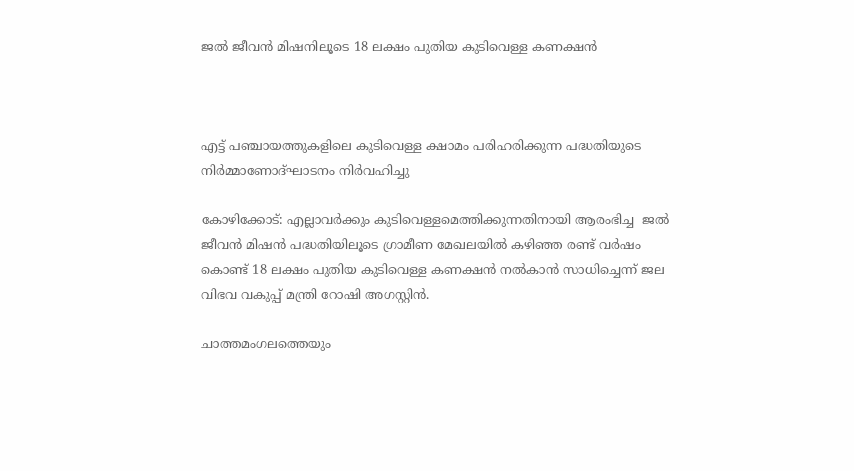ജൽ ജീവൻ മിഷനിലൂടെ 18 ലക്ഷം പുതിയ കുടിവെള്ള കണക്ഷൻ



എട്ട് പഞ്ചായത്തുകളിലെ കുടിവെള്ള ക്ഷാമം പരിഹരിക്കുന്ന പദ്ധതിയുടെ നിർമ്മാണോദ്ഘാടനം നിർവഹിച്ചു

കോഴിക്കോട്: എല്ലാവർക്കും കുടിവെള്ളമെത്തിക്കുന്നതിനായി ആരംഭിച്ച  ജൽ ജീവൻ മിഷൻ പദ്ധതിയിലൂടെ ഗ്രാമീണ മേഖലയിൽ കഴിഞ്ഞ രണ്ട് വർഷം കൊണ്ട് 18 ലക്ഷം പുതിയ കുടിവെള്ള കണക്ഷൻ നൽകാൻ സാധിച്ചെന്ന് ജല വിഭവ വകുപ്പ് മന്ത്രി റോഷി അഗസ്റ്റിൻ.

ചാത്തമംഗലത്തെയും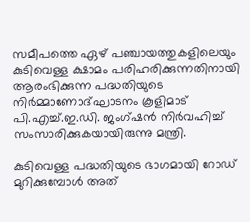സമീപത്തെ ഏഴ് പഞ്ചായത്തുകളിലെയും കുടിവെള്ള ക്ഷാമം പരിഹരിക്കുന്നതിനായി ആരംഭിക്കുന്ന പദ്ധതിയുടെ നിർമ്മാണോദ്ഘാടനം കൂളിമാട് പി.എച്ച്.ഇ.ഡി. ജംഗ്ഷൻ നിർവഹിച്ച് സംസാരിക്കുകയായിരുന്നു മന്ത്രി.

കുടിവെള്ള പദ്ധതിയുടെ ഭാഗമായി റോഡ് മുറിക്കുമ്പോൾ അത്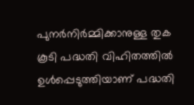പുനർനിർമ്മിക്കാനുള്ള തുക കൂടി പദ്ധതി വിഹിതത്തിൽ ഉൾപ്പെടുത്തിയാണ് പദ്ധതി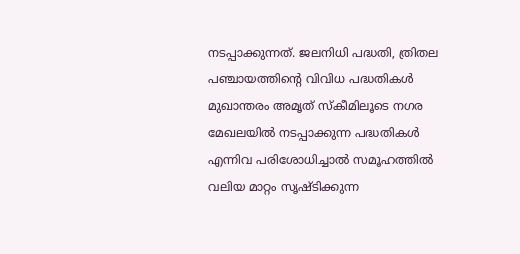നടപ്പാക്കുന്നത്. ജലനിധി പദ്ധതി, ത്രിതല പഞ്ചായത്തിൻ്റെ വിവിധ പദ്ധതികൾ മുഖാന്തരം അമൃത് സ്കീമിലൂടെ നഗര മേഖലയിൽ നടപ്പാക്കുന്ന പദ്ധതികൾ എന്നിവ പരിശോധിച്ചാൽ സമൂഹത്തിൽ വലിയ മാറ്റം സൃഷ്ടിക്കുന്ന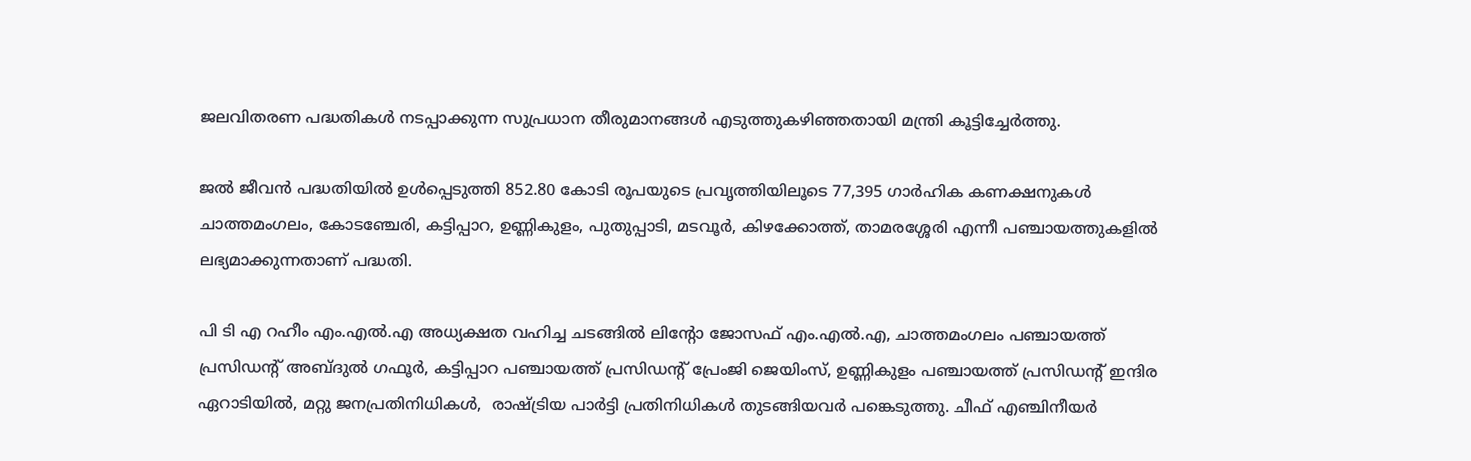ജലവിതരണ പദ്ധതികൾ നടപ്പാക്കുന്ന സുപ്രധാന തീരുമാനങ്ങൾ എടുത്തുകഴിഞ്ഞതായി മന്ത്രി കൂട്ടിച്ചേർത്തു.

ജൽ ജീവൻ പദ്ധതിയിൽ ഉൾപ്പെടുത്തി 852.80 കോടി രൂപയുടെ പ്രവൃത്തിയിലൂടെ 77,395 ഗാർഹിക കണക്ഷനുകൾ  ചാത്തമംഗലം, കോടഞ്ചേരി, കട്ടിപ്പാറ, ഉണ്ണികുളം, പുതുപ്പാടി, മടവൂർ, കിഴക്കോത്ത്, താമരശ്ശേരി എന്നീ പഞ്ചായത്തുകളിൽ ലഭ്യമാക്കുന്നതാണ് പദ്ധതി.

പി ടി എ റഹീം എം.എൽ.എ അധ്യക്ഷത വഹിച്ച ചടങ്ങിൽ ലിൻ്റോ ജോസഫ് എം.എൽ.എ, ചാത്തമംഗലം പഞ്ചായത്ത് പ്രസിഡൻ്റ് അബ്‌ദുൽ ഗഫൂർ, കട്ടിപ്പാറ പഞ്ചായത്ത് പ്രസിഡൻ്റ് പ്രേംജി ജെയിംസ്, ഉണ്ണികുളം പഞ്ചായത്ത് പ്രസിഡൻ്റ് ഇന്ദിര ഏറാടിയിൽ, മറ്റു ജനപ്രതിനിധികൾ,  രാഷ്ട്രിയ പാർട്ടി പ്രതിനിധികൾ തുടങ്ങിയവർ പങ്കെടുത്തു. ചീഫ് എഞ്ചിനീയർ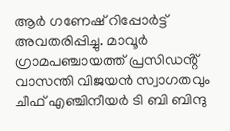ആർ ഗണേഷ് റിപ്പോർട്ട് അവതരിപ്പിച്ചു. മാവൂർ ഗ്രാമപഞ്ചായത്ത് പ്രസിഡൻ്റ് വാസന്തി വിജയൻ സ്വാഗതവും ചീഫ് എഞ്ചിനീയർ ടി ബി ബിന്ദു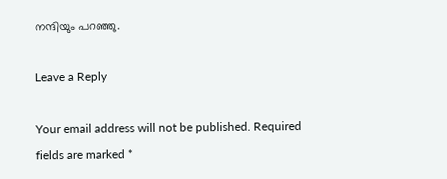നന്ദിയും പറഞ്ഞു.

Leave a Reply

Your email address will not be published. Required fields are marked *